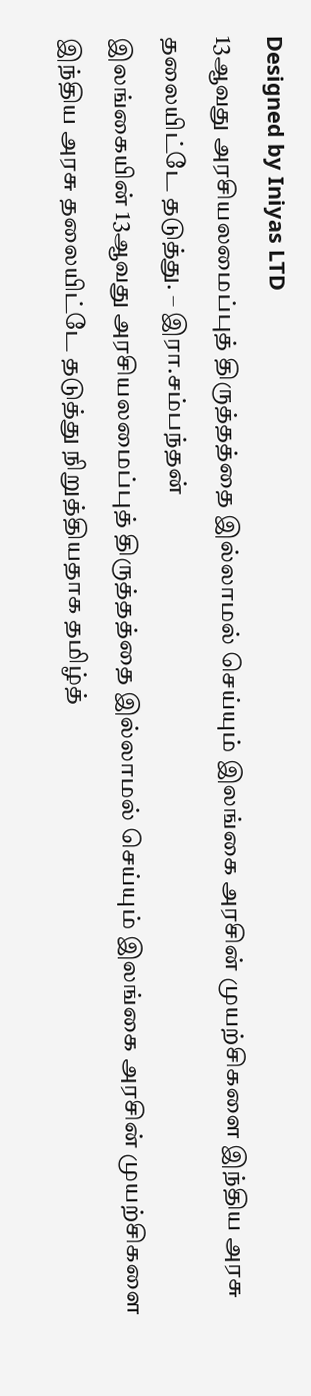Designed by Iniyas LTD
13ஆவது அரசியலமைப்புத் திருத்தத்தை இல்லாமல் செய்யும் இலங்கை அரசின் முயற்சிகளை இந்திய அரசு தலையிட்டே தடுத்து. – இரா.சம்பந்தன்
இலங்கையின் 13ஆவது அரசியலமைப்புத் திருத்தத்தை இல்லாமல் செய்யும் இலங்கை அரசின் முயற்சிகளை இந்திய அரசு தலையிட்டே தடுத்து நிறுத்தியதாக தமிழ்த்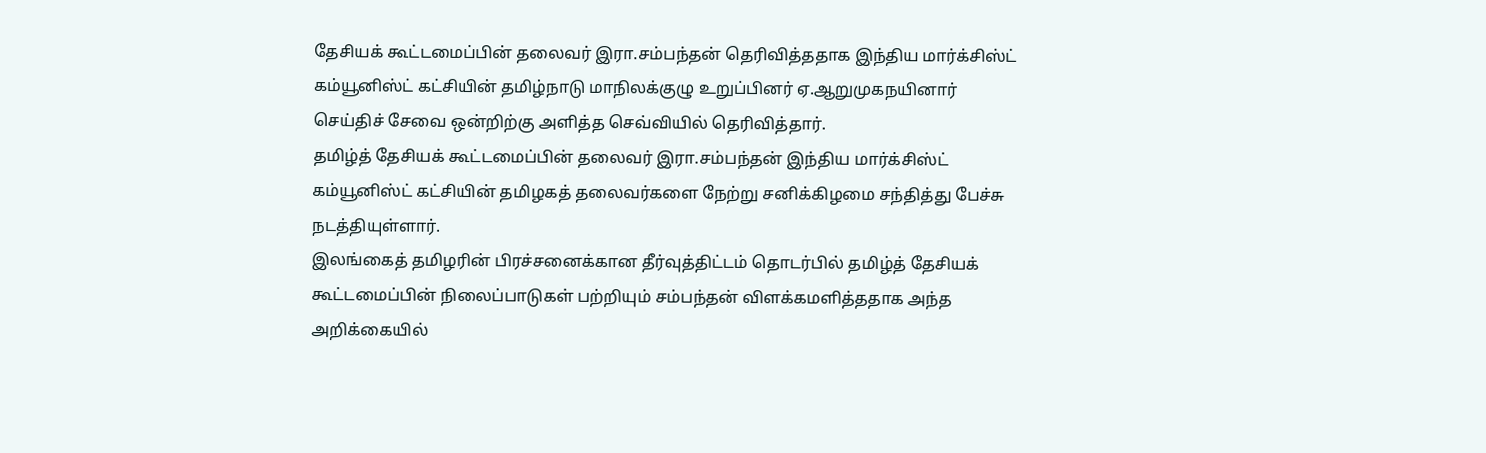தேசியக் கூட்டமைப்பின் தலைவர் இரா.சம்பந்தன் தெரிவித்ததாக இந்திய மார்க்சிஸ்ட் கம்யூனிஸ்ட் கட்சியின் தமிழ்நாடு மாநிலக்குழு உறுப்பினர் ஏ.ஆறுமுகநயினார் செய்திச் சேவை ஒன்றிற்கு அளித்த செவ்வியில் தெரிவித்தார்.
தமிழ்த் தேசியக் கூட்டமைப்பின் தலைவர் இரா.சம்பந்தன் இந்திய மார்க்சிஸ்ட் கம்யூனிஸ்ட் கட்சியின் தமிழகத் தலைவர்களை நேற்று சனிக்கிழமை சந்தித்து பேச்சு நடத்தியுள்ளார்.
இலங்கைத் தமிழரின் பிரச்சனைக்கான தீர்வுத்திட்டம் தொடர்பில் தமிழ்த் தேசியக் கூட்டமைப்பின் நிலைப்பாடுகள் பற்றியும் சம்பந்தன் விளக்கமளித்ததாக அந்த அறிக்கையில்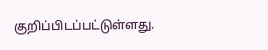குறிப்பிடப்பட்டுள்ளது.